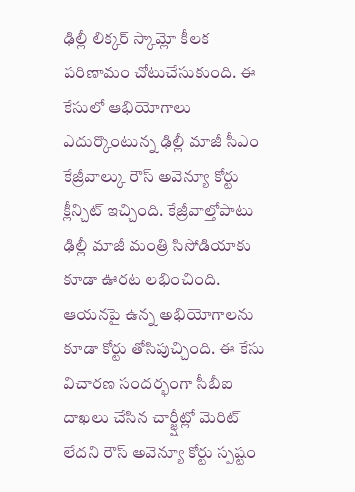ఢిల్లీ లిక్కర్ స్కామ్లో కీలక పరిణామం చోటుచేసుకుంది. ఈ కేసులో ఆభియోగాలు ఎదుర్కొంటున్న ఢిల్లీ మాజీ సీఎం కేజ్రీవాల్కు రౌస్ అవెన్యూ కోర్టు క్లీన్చిట్ ఇచ్చింది. కేజ్రీవాల్తోపాటు ఢిల్లీ మాజీ మంత్రి సిసోడియాకు కూడా ఊరట లభించింది. ఆయనపై ఉన్న అభియోగాలను కూడా కోర్టు తోసిపుచ్చింది. ఈ కేసు విచారణ సందర్భంగా సీబీఐ దాఖలు చేసిన చార్జ్షీట్లో మెరిట్ లేదని రౌస్ అవెన్యూ కోర్టు స్పష్టం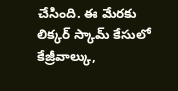చేసింది. ఈ మేరకు లిక్కర్ స్కామ్ కేసులో కేజ్రీవాల్కు,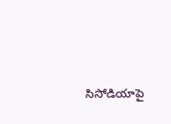సిసోడియాపై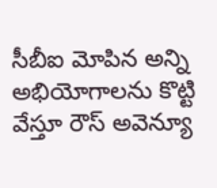సీబీఐ మోపిన అన్ని అభియోగాలను కొట్టి వేస్తూ రౌస్ అవెన్యూ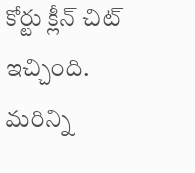కోర్టు క్లీన్ చిట్ ఇచ్చింది.
మరిన్ని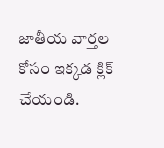జాతీయ వార్తల కోసం ఇక్కడ క్లిక్ చేయండి.